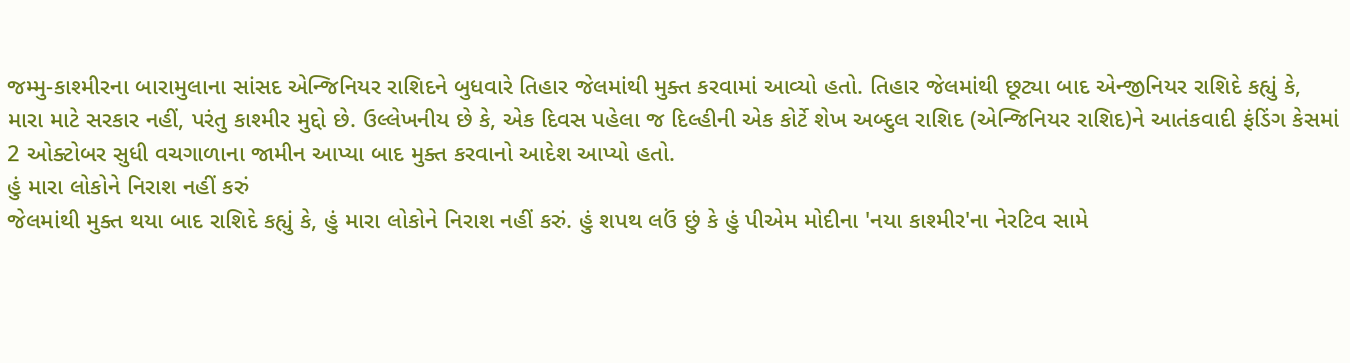જમ્મુ-કાશ્મીરના બારામુલાના સાંસદ એન્જિનિયર રાશિદને બુધવારે તિહાર જેલમાંથી મુક્ત કરવામાં આવ્યો હતો. તિહાર જેલમાંથી છૂટ્યા બાદ એન્જીનિયર રાશિદે કહ્યું કે, મારા માટે સરકાર નહીં, પરંતુ કાશ્મીર મુદ્દો છે. ઉલ્લેખનીય છે કે, એક દિવસ પહેલા જ દિલ્હીની એક કોર્ટે શેખ અબ્દુલ રાશિદ (એન્જિનિયર રાશિદ)ને આતંકવાદી ફંડિંગ કેસમાં 2 ઓક્ટોબર સુધી વચગાળાના જામીન આપ્યા બાદ મુક્ત કરવાનો આદેશ આપ્યો હતો.
હું મારા લોકોને નિરાશ નહીં કરું
જેલમાંથી મુક્ત થયા બાદ રાશિદે કહ્યું કે, હું મારા લોકોને નિરાશ નહીં કરું. હું શપથ લઉં છું કે હું પીએમ મોદીના 'નયા કાશ્મીર'ના નેરટિવ સામે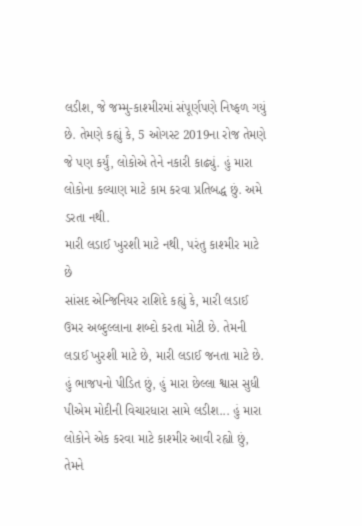લડીશ, જે જમ્મુ-કાશ્મીરમાં સંપૂર્ણપણે નિષ્ફળ ગયું છે. તેમણે કહ્યું કે, 5 ઓગસ્ટ 2019ના રોજ તેમણે જે પણ કર્યું, લોકોએ તેને નકારી કાઢ્યું. હું મારા લોકોના કલ્યાણ માટે કામ કરવા પ્રતિબદ્ધ છું. અમે ડરતા નથી.
મારી લડાઈ ખુરશી માટે નથી, પરંતુ કાશ્મીર માટે છે
સાંસદ એન્જિનિયર રાશિદે કહ્યું કે, મારી લડાઈ ઉમર અબ્દુલ્લાના શબ્દો કરતા મોટી છે. તેમની લડાઈ ખુરશી માટે છે, મારી લડાઈ જનતા માટે છે. હું ભાજપનો પીડિત છું, હું મારા છેલ્લા શ્વાસ સુધી પીએમ મોદીની વિચારધારા સામે લડીશ... હું મારા લોકોને એક કરવા માટે કાશ્મીર આવી રહ્યો છું, તેમને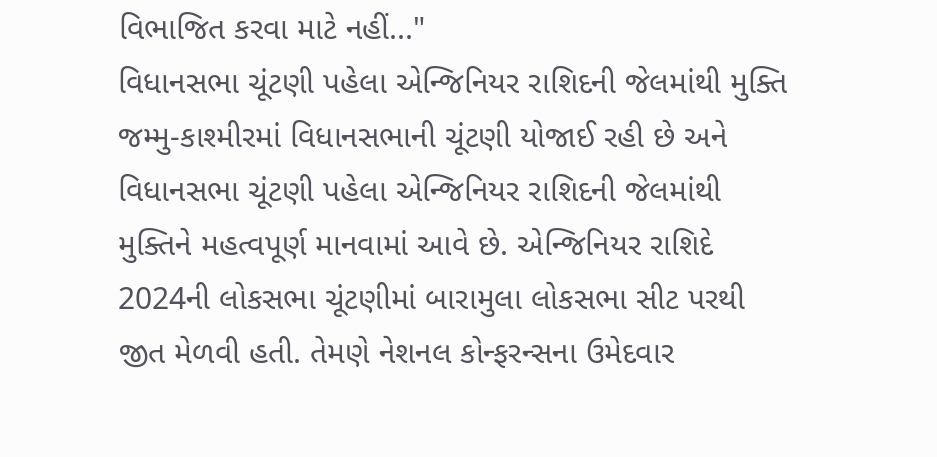વિભાજિત કરવા માટે નહીં..."
વિધાનસભા ચૂંટણી પહેલા એન્જિનિયર રાશિદની જેલમાંથી મુક્તિ
જમ્મુ-કાશ્મીરમાં વિધાનસભાની ચૂંટણી યોજાઈ રહી છે અને વિધાનસભા ચૂંટણી પહેલા એન્જિનિયર રાશિદની જેલમાંથી મુક્તિને મહત્વપૂર્ણ માનવામાં આવે છે. એન્જિનિયર રાશિદે 2024ની લોકસભા ચૂંટણીમાં બારામુલા લોકસભા સીટ પરથી જીત મેળવી હતી. તેમણે નેશનલ કોન્ફરન્સના ઉમેદવાર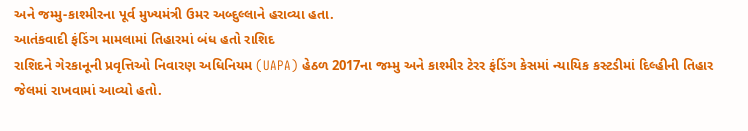અને જમ્મુ-કાશ્મીરના પૂર્વ મુખ્યમંત્રી ઉમર અબ્દુલ્લાને હરાવ્યા હતા.
આતંકવાદી ફંડિંગ મામલામાં તિહારમાં બંધ હતો રાશિદ
રાશિદને ગેરકાનૂની પ્રવૃત્તિઓ નિવારણ અધિનિયમ (UAPA) હેઠળ 2017ના જમ્મુ અને કાશ્મીર ટેરર ફંડિંગ કેસમાં ન્યાયિક કસ્ટડીમાં દિલ્હીની તિહાર જેલમાં રાખવામાં આવ્યો હતો.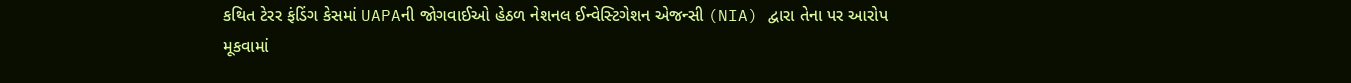કથિત ટેરર ફંડિંગ કેસમાં UAPAની જોગવાઈઓ હેઠળ નેશનલ ઈન્વેસ્ટિગેશન એજન્સી (NIA) દ્વારા તેના પર આરોપ મૂકવામાં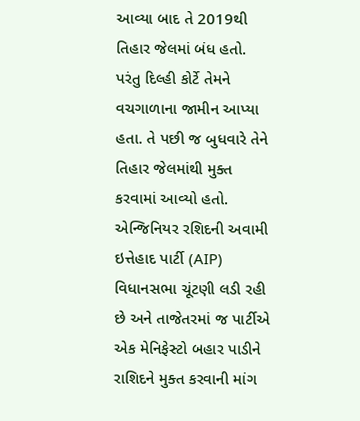આવ્યા બાદ તે 2019થી તિહાર જેલમાં બંધ હતો. પરંતુ દિલ્હી કોર્ટે તેમને વચગાળાના જામીન આપ્યા હતા. તે પછી જ બુધવારે તેને તિહાર જેલમાંથી મુક્ત કરવામાં આવ્યો હતો. એન્જિનિયર રશિદની અવામી ઇત્તેહાદ પાર્ટી (AIP) વિધાનસભા ચૂંટણી લડી રહી છે અને તાજેતરમાં જ પાર્ટીએ એક મેનિફેસ્ટો બહાર પાડીને રાશિદને મુક્ત કરવાની માંગ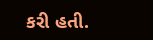કરી હતી.